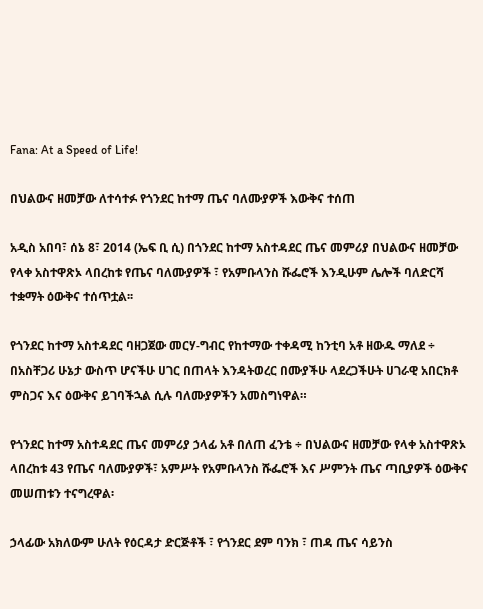Fana: At a Speed of Life!

በህልውና ዘመቻው ለተሳተፉ የጎንደር ከተማ ጤና ባለሙያዎች እውቅና ተሰጠ

አዲስ አበባ፣ ሰኔ 8፣ 2014 (ኤፍ ቢ ሲ) በጎንደር ከተማ አስተዳደር ጤና መምሪያ በህልውና ዘመቻው የላቀ አስተዋጽኦ ላበረከቱ የጤና ባለሙያዎች ፣ የአምቡላንስ ሹፌሮች እንዲሁም ሌሎች ባለድርሻ ተቋማት ዕውቅና ተሰጥቷል፡፡

የጎንደር ከተማ አስተዳደር ባዘጋጀው መርሃ-ግብር የከተማው ተቀዳሚ ከንቲባ አቶ ዘውዱ ማለደ ÷ በአስቸጋሪ ሁኔታ ውስጥ ሆናችሁ ሀገር በጠላት እንዳትወረር በሙያችሁ ላደረጋችሁት ሀገራዊ አበርክቶ ምስጋና እና ዕውቅና ይገባችኋል ሲሉ ባለሙያዎችን አመስግነዋል።

የጎንደር ከተማ አስተዳደር ጤና መምሪያ ኃላፊ አቶ በለጠ ፈንቴ ÷ በህልውና ዘመቻው የላቀ አስተዋጽኦ ላበረከቱ 43 የጤና ባለሙያዎች፣ አምሥት የአምቡላንስ ሹፌሮች እና ሥምንት ጤና ጣቢያዎች ዕውቅና መሠጠቱን ተናግረዋል፡

ኃላፊው አክለውም ሁለት የዕርዳታ ድርጅቶች ፣ የጎንደር ደም ባንክ ፣ ጠዳ ጤና ሳይንስ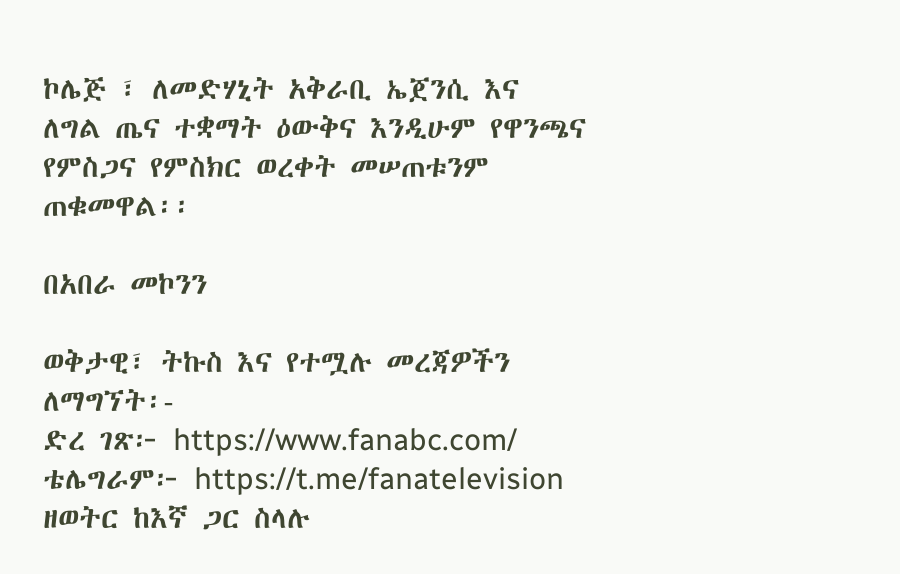ኮሌጅ ፣ ለመድሃኒት አቅራቢ ኤጀንሲ እና ለግል ጤና ተቋማት ዕውቅና እንዲሁም የዋንጫና የምስጋና የምስክር ወረቀት መሠጠቱንም ጠቁመዋል፡፡

በአበራ መኮንን

ወቅታዊ፣ ትኩስ እና የተሟሉ መረጃዎችን ለማግኘት፡-
ድረ ገጽ፦ https://www.fanabc.com/
ቴሌግራም፦ https://t.me/fanatelevision
ዘወትር ከእኛ ጋር ስላሉ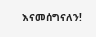እናመሰግናለን!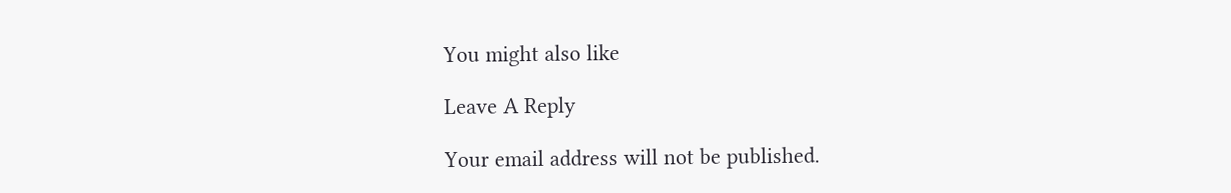You might also like

Leave A Reply

Your email address will not be published.